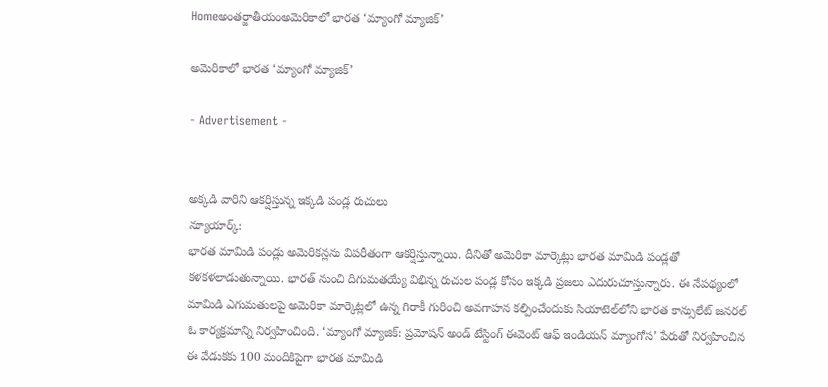Homeఅంతర్జాతీయంఅమెరికాలో భారత ‘మ్యాంగో మ్యాజిక్’

అమెరికాలో భారత ‘మ్యాంగో మ్యాజిక్’

- Advertisement -


అక్కడి వారిని ఆకర్షిస్తున్న ఇక్కడి పండ్ల రుచులు
న్యూయార్క్:
భారత మామిడి పండ్లు అమెరికన్లను విపరీతంగా ఆకర్షిస్తున్నాయి. దీనితో అమెరికా మార్కెట్లు భారత మామిడి పండ్లతో కళకళలాడుతున్నాయి. భారత్ నుంచి దిగుమతయ్యే విభిన్న రుచుల పండ్ల కోసం ఇక్కడి ప్రజలు ఎదురుచూస్తున్నారు. ఈ నేపథ్యంలో మామిడి ఎగుమతులపై అమెరికా మార్కెట్లలో ఉన్న గిరాకీ గురించి అవగాహన కల్పించేందుకు సియాటెల్‌లోని భారత కాన్సులేట్ జనరల్ ఓ కార్యక్రమాన్ని నిర్వహించింది. ‘మ్యాంగో మ్యాజిక్: ప్రమోషన్ అండ్ టేస్టింగ్ ఈవెంట్ ఆఫ్ ఇండియన్ మ్యాంగోస’ పేరుతో నిర్వహించిన ఈ వేడుకకు 100 మందికిపైగా భారత మామిడి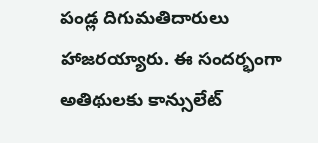పండ్ల దిగుమతిదారులు హాజరయ్యారు. ఈ సందర్భంగా అతిథులకు కాన్సులేట్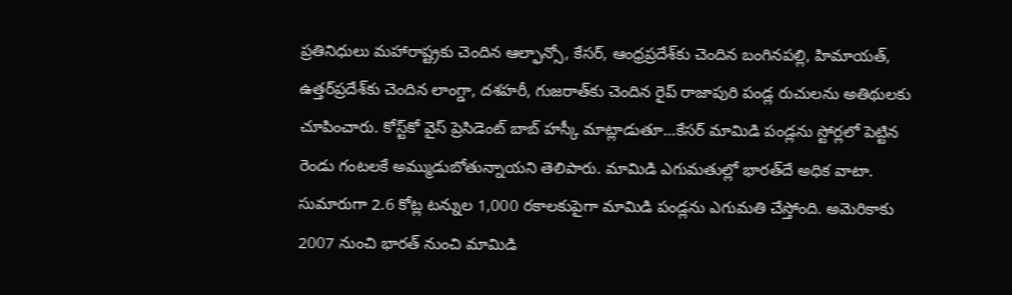ప్రతినిధులు మహారాష్ట్రకు చెందిన ఆల్ఫాన్సో, కేసర్, ఆంధ్రప్రదేశ్‌కు చెందిన బంగినపల్లి, హిమాయత్, ఉత్తర్‌ప్రదేశ్‌కు చెందిన లాంగ్డా, దశహరీ, గుజరాత్‌కు చెందిన రైప్ రాజాపురి పండ్ల రుచులను అతిథులకు చూపించారు. కోస్ట్‌కో వైస్ ప్రెసిడెంట్ బాబ్ హస్కీ మాట్లాడుతూ…కేసర్ మామిడి పండ్లను స్టోర్లలో పెట్టిన రెండు గంటలకే అమ్ముడుబోతున్నాయని తెలిపారు. మామిడి ఎగుమతుల్లో భారత్‌దే అధిక వాటా. సుమారుగా 2.6 కోట్ల టన్నుల 1,000 రకాలకుపైగా మామిడి పండ్లను ఎగుమతి చేస్తోంది. అమెరికాకు 2007 నుంచి భారత్ నుంచి మామిడి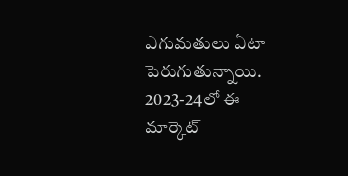ఎగుమతులు ఏటా పెరుగుతున్నాయి. 2023-24లో ఈ మార్కెట్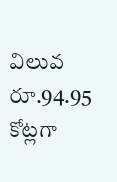విలువ రూ.94.95 కోట్లగా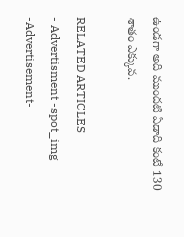ఉండగా అది ముందటి ఏడాది కంటే 130 శాతం ఎక్కువ.

RELATED ARTICLES
- Advertisment -spot_img
-Advertisement-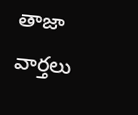తాజా వార్తలు